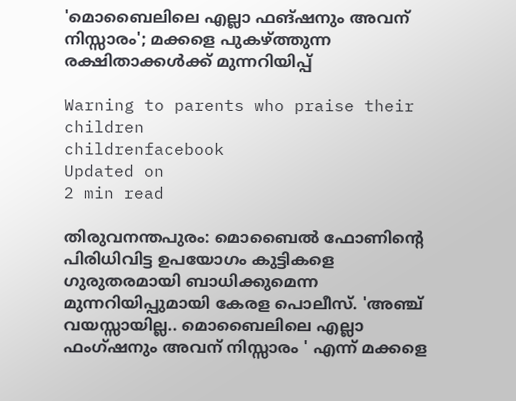'മൊബൈലിലെ എല്ലാ ഫങ്ഷനും അവന് നിസ്സാരം'; മക്കളെ പുകഴ്ത്തുന്ന രക്ഷിതാക്കള്‍ക്ക് മുന്നറിയിപ്പ്

Warning to parents who praise their children
childrenfacebook
Updated on
2 min read

തിരുവനന്തപുരം: മൊബൈല്‍ ഫോണിന്റെ പിരിധിവിട്ട ഉപയോഗം കുട്ടികളെ ഗുരുതരമായി ബാധിക്കുമെന്ന മുന്നറിയിപ്പുമായി കേരള പൊലീസ്. 'അഞ്ച് വയസ്സായില്ല.. മൊബൈലിലെ എല്ലാ ഫംഗ്ഷനും അവന് നിസ്സാരം ' എന്ന് മക്കളെ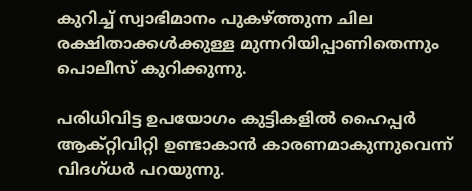കുറിച്ച് സ്വാഭിമാനം പുകഴ്ത്തുന്ന ചില രക്ഷിതാക്കള്‍ക്കുള്ള മുന്നറിയിപ്പാണിതെന്നും പൊലീസ് കുറിക്കുന്നു.

പരിധിവിട്ട ഉപയോഗം കുട്ടികളില്‍ ഹൈപ്പര്‍ ആക്റ്റിവിറ്റി ഉണ്ടാകാന്‍ കാരണമാകുന്നുവെന്ന് വിദഗ്ധര്‍ പറയുന്നു.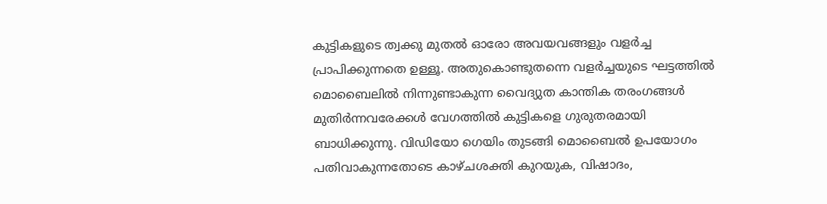കുട്ടികളുടെ ത്വക്കു മുതല്‍ ഓരോ അവയവങ്ങളും വളര്‍ച്ച പ്രാപിക്കുന്നതെ ഉള്ളൂ. അതുകൊണ്ടുതന്നെ വളര്‍ച്ചയുടെ ഘട്ടത്തില്‍ മൊബൈലില്‍ നിന്നുണ്ടാകുന്ന വൈദ്യുത കാന്തിക തരംഗങ്ങള്‍ മുതിര്‍ന്നവരേക്കള്‍ വേഗത്തില്‍ കുട്ടികളെ ഗുരുതരമായി ബാധിക്കുന്നു. വിഡിയോ ഗെയിം തുടങ്ങി മൊബൈല്‍ ഉപയോഗം പതിവാകുന്നതോടെ കാഴ്ചശക്തി കുറയുക, വിഷാദം,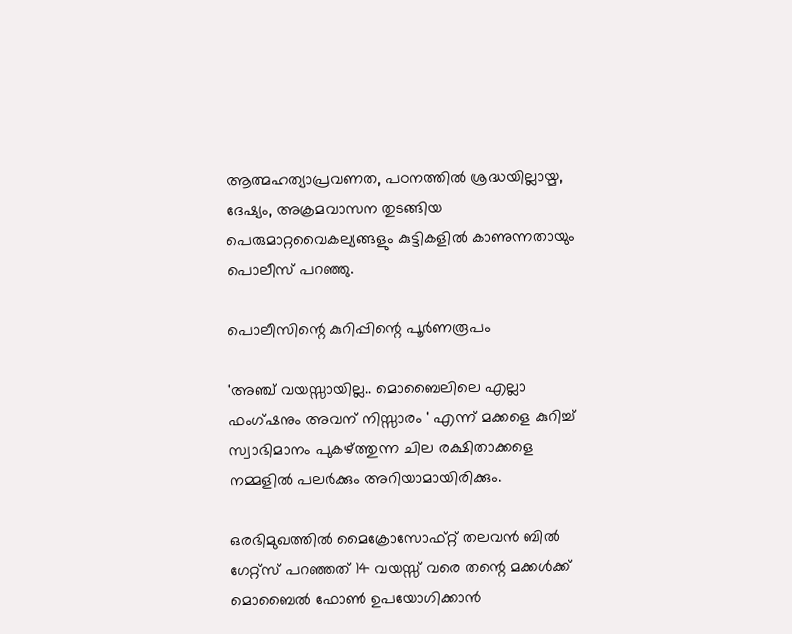ആത്മഹത്യാപ്രവണത, പഠനത്തില്‍ ശ്രദ്ധയില്ലായ്മ, ദേഷ്യം, അക്രമവാസന തുടങ്ങിയ പെരുമാറ്റവൈകല്യങ്ങളും കുട്ടികളില്‍ കാണുന്നതായും പൊലീസ് പറഞ്ഞു.

പൊലീസിന്റെ കുറിപ്പിന്റെ പൂര്‍ണരൂപം

'അഞ്ച് വയസ്സായില്ല.. മൊബൈലിലെ എല്ലാ ഫംഗ്ഷനും അവന് നിസ്സാരം ' എന്ന് മക്കളെ കുറിച്ച് സ്വാഭിമാനം പുകഴ്ത്തുന്ന ചില രക്ഷിതാക്കളെ നമ്മളില്‍ പലര്‍ക്കും അറിയാമായിരിക്കും.

ഒരഭിമുഖത്തില്‍ മൈക്രോസോഫ്റ്റ് തലവന്‍ ബില്‍ ഗേറ്റ്സ് പറഞ്ഞത് 14 വയസ്സ് വരെ തന്റെ മക്കള്‍ക്ക് മൊബൈല്‍ ഫോണ്‍ ഉപയോഗിക്കാന്‍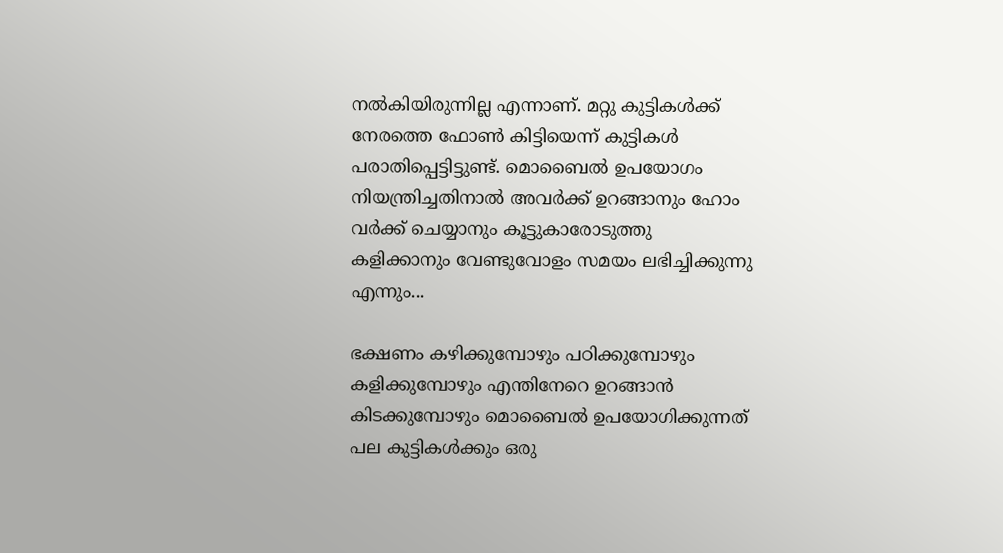നല്‍കിയിരുന്നില്ല എന്നാണ്. മറ്റു കുട്ടികള്‍ക്ക് നേരത്തെ ഫോണ്‍ കിട്ടിയെന്ന് കുട്ടികള്‍ പരാതിപ്പെട്ടിട്ടുണ്ട്. മൊബൈല്‍ ഉപയോഗം നിയന്ത്രിച്ചതിനാല്‍ അവര്‍ക്ക് ഉറങ്ങാനും ഹോം വര്‍ക്ക് ചെയ്യാനും കൂട്ടുകാരോടുത്തു കളിക്കാനും വേണ്ടുവോളം സമയം ലഭിച്ചിക്കുന്നു എന്നും...

ഭക്ഷണം കഴിക്കുമ്പോഴും പഠിക്കുമ്പോഴും കളിക്കുമ്പോഴും എന്തിനേറെ ഉറങ്ങാന്‍ കിടക്കുമ്പോഴും മൊബൈല്‍ ഉപയോഗിക്കുന്നത് പല കുട്ടികള്‍ക്കും ഒരു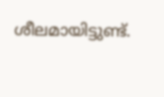ശീലമായിട്ടുണ്ട്.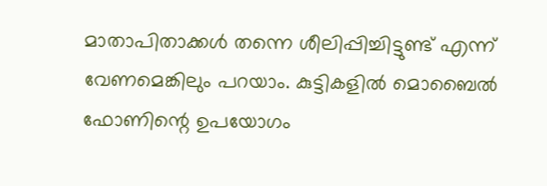മാതാപിതാക്കള്‍ തന്നെ ശീലിപ്പിച്ചിട്ടുണ്ട് എന്ന് വേണമെങ്കിലും പറയാം. കുട്ടികളില്‍ മൊബൈല്‍ ഫോണിന്റെ ഉപയോഗം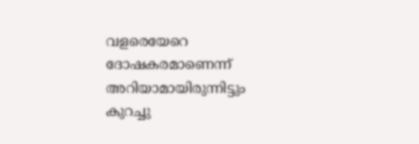വളരെയേറെ ദോഷകരമാണെന്ന് അറിയാമായിരുന്നിട്ടും കുറച്ചു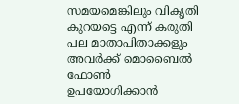സമയമെങ്കിലും വികൃതി കുറയട്ടെ എന്ന് കരുതി പല മാതാപിതാക്കളും അവര്‍ക്ക് മൊബൈല്‍ ഫോണ്‍ ഉപയോഗിക്കാന്‍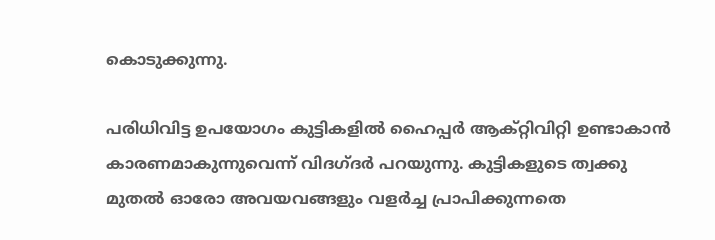കൊടുക്കുന്നു.

പരിധിവിട്ട ഉപയോഗം കുട്ടികളില്‍ ഹൈപ്പര്‍ ആക്റ്റിവിറ്റി ഉണ്ടാകാന്‍ കാരണമാകുന്നുവെന്ന് വിദഗ്ദര്‍ പറയുന്നു. കുട്ടികളുടെ ത്വക്കു മുതല്‍ ഓരോ അവയവങ്ങളും വളര്‍ച്ച പ്രാപിക്കുന്നതെ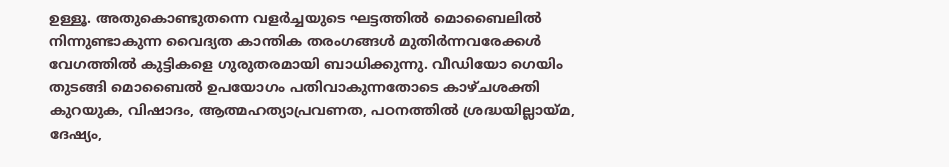ഉള്ളൂ. അതുകൊണ്ടുതന്നെ വളര്‍ച്ചയുടെ ഘട്ടത്തില്‍ മൊബൈലില്‍ നിന്നുണ്ടാകുന്ന വൈദ്യത കാന്തിക തരംഗങ്ങള്‍ മുതിര്‍ന്നവരേക്കള്‍ വേഗത്തില്‍ കുട്ടികളെ ഗുരുതരമായി ബാധിക്കുന്നു. വീഡിയോ ഗെയിം തുടങ്ങി മൊബൈല്‍ ഉപയോഗം പതിവാകുന്നതോടെ കാഴ്ചശക്തി കുറയുക, വിഷാദം, ആത്മഹത്യാപ്രവണത, പഠനത്തില്‍ ശ്രദ്ധയില്ലായ്മ, ദേഷ്യം,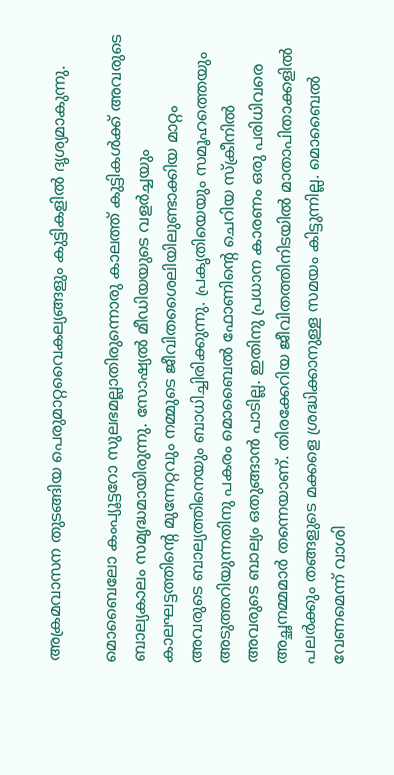അക്രമവാസന തുടങ്ങിയ പെരുമാറ്റവൈകല്യങ്ങളും കുട്ടികളില്‍ ദൃശ്യമാകുന്നു.

മൊബൈലോ കംപ്യൂട്ടറോ സുലഭമല്ലാതിരുന്നൊരു കാലത്ത് കുട്ടികള്‍ക്ക് അവരുടെ ബാല്യകാലം സമൃദ്ധമായിരുന്നു. സോഷ്യല്‍ മീഡിയയുടെ വളര്‍ച്ചയും കാലഘട്ടത്തിന്റെ മുന്നേറ്റവും നമ്മുടെ ജീവിതശൈലിയിലുണ്ടാക്കിയ മാറ്റം അവരുടെ ബാല്യത്തിനെയും ബാധിച്ചിരിക്കുന്നു. പ്രകൃതിയെയും സമൂഹത്തെയും അടുത്തറിയുന്നതിനു പകരം മൊബൈല്‍ ഫോണിന്റെ ചെറിയ സ്‌ക്രീനില്‍ അവരുടെ ബാല്യം ഒതുങ്ങാന്‍ പാടില്ല. ഇതിനു പ്രധാന കാരണം ഒരു പരിധിവരെ അച്ഛനമ്മമാര്‍ തന്നെയാണ്. തിരക്കേറിയ ജീവിതത്തിനിടയില്‍ മാതാപിതാക്കളില്‍ പലര്‍ക്കും തങ്ങളുടെ മക്കളെ ശ്രദ്ധിക്കാനുള്ള സമയം കിട്ടുന്നില്ല. മൊബൈല്‍ വേണമെന്ന് വാശി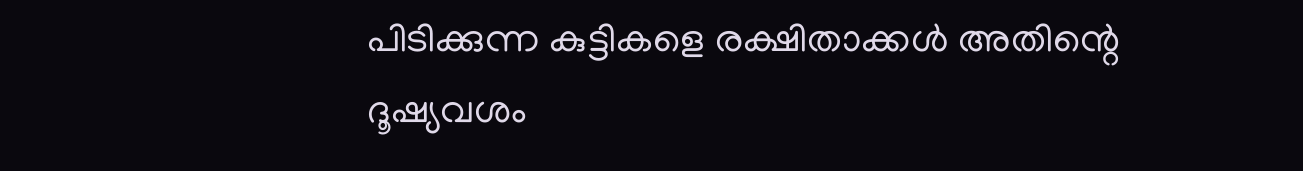പിടിക്കുന്ന കുട്ടികളെ രക്ഷിതാക്കള്‍ അതിന്റെ ദൂഷ്യവശം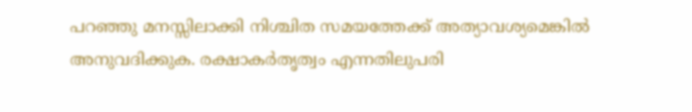പറഞ്ഞു മനസ്സിലാക്കി നിശ്ചിത സമയത്തേക്ക് അത്യാവശ്യമെങ്കില്‍ അനുവദിക്കുക. രക്ഷാകര്‍തൃത്വം എന്നതിലുപരി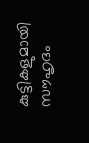കുട്ടികളുമായി സൗഹൃദം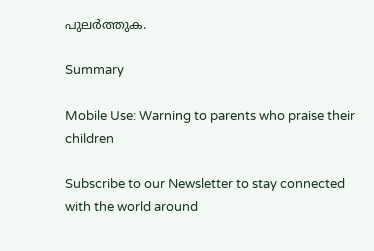പുലര്‍ത്തുക.

Summary

Mobile Use: Warning to parents who praise their children

Subscribe to our Newsletter to stay connected with the world around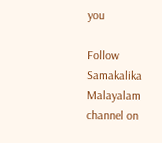you

Follow Samakalika Malayalam channel on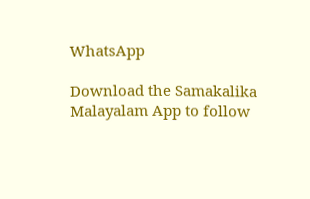WhatsApp

Download the Samakalika Malayalam App to follow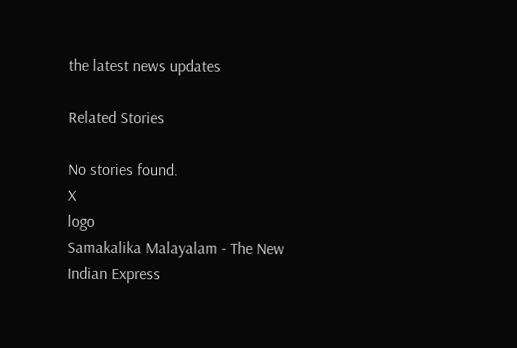the latest news updates

Related Stories

No stories found.
X
logo
Samakalika Malayalam - The New Indian Express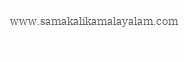www.samakalikamalayalam.com